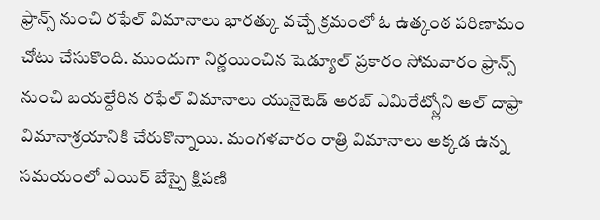ఫ్రాన్స్ నుంచి రఫేల్ విమానాలు భారత్కు వచ్చే క్రమంలో ఓ ఉత్కంఠ పరిణామం చోటు చేసుకొంది. ముందుగా నిర్ణయించిన షెడ్యూల్ ప్రకారం సోమవారం ఫ్రాన్స్ నుంచి బయల్దేరిన రఫేల్ విమానాలు యునైటెడ్ అరబ్ ఎమిరేట్స్లోని అల్ దాఫ్రా విమానాశ్రయానికి చేరుకొన్నాయి. మంగళవారం రాత్రి విమానాలు అక్కడ ఉన్న సమయంలో ఎయిర్ బేస్పై క్షిపణి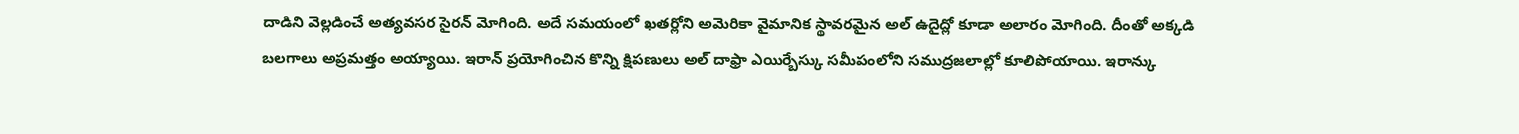దాడిని వెల్లడించే అత్యవసర సైరన్ మోగింది. అదే సమయంలో ఖతర్లోని అమెరికా వైమానిక స్థావరమైన అల్ ఉదైద్లో కూడా అలారం మోగింది. దీంతో అక్కడి బలగాలు అప్రమత్తం అయ్యాయి. ఇరాన్ ప్రయోగించిన కొన్ని క్షిపణులు అల్ దాఫ్రా ఎయిర్బేస్కు సమీపంలోని సముద్రజలాల్లో కూలిపోయాయి. ఇరాన్కు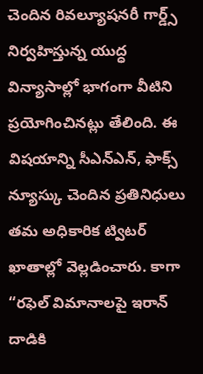చెందిన రివల్యూషనరీ గార్డ్స్ నిర్వహిస్తున్న యుద్ధ విన్యాసాల్లో భాగంగా వీటిని ప్రయోగించినట్లు తేలింది. ఈ విషయాన్ని సీఎన్ఎన్, ఫాక్స్ న్యూస్కు చెందిన ప్రతినిధులు తమ అధికారిక ట్విటర్ ఖాతాల్లో వెల్లడించారు. కాగా “రఫెల్ విమానాలపై ఇరాన్ దాడికి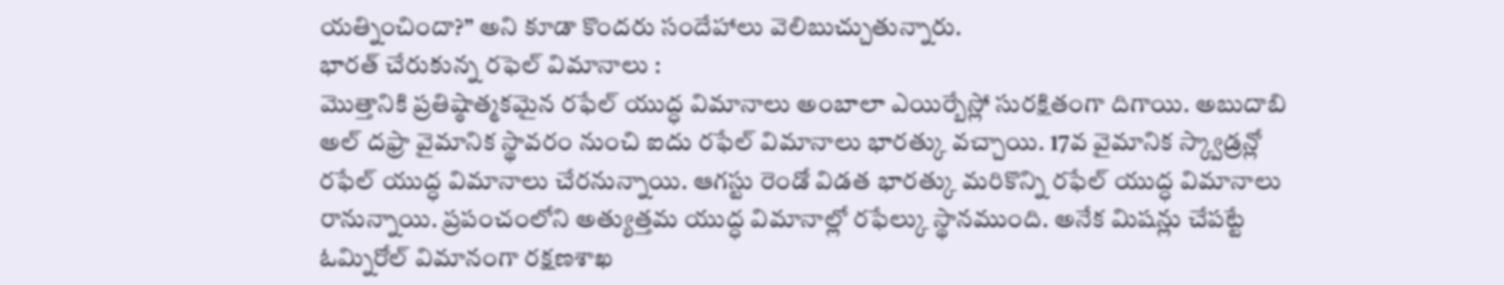యత్నించిందా?” అని కూడా కొందరు సందేహాలు వెలిబుచ్చుతున్నారు.
భారత్ చేరుకున్న రఫెల్ విమానాలు :
మొత్తానికి ప్రతిష్ఠాత్మకమైన రఫేల్ యుద్ధ విమానాలు అంబాలా ఎయిర్బేస్లో సురక్షితంగా దిగాయి. అబుదాబి అల్ దఫ్రా వైమానిక స్థావరం నుంచి ఐదు రఫేల్ విమానాలు భారత్కు వచ్చాయి. 17వ వైమానిక స్క్వాడ్రన్లో రఫేల్ యుద్ధ విమానాలు చేరనున్నాయి. ఆగస్టు రెండో విడత భారత్కు మరికొన్ని రఫేల్ యుద్ధ విమానాలు రానున్నాయి. ప్రపంచంలోని అత్యుత్తమ యుద్ధ విమానాల్లో రఫేల్కు స్థానముంది. అనేక మిషన్లు చేపట్టే ఓమ్నిరోల్ విమానంగా రక్షణశాఖ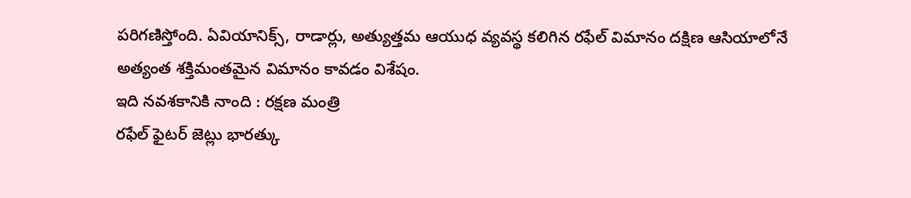పరిగణిస్తోంది. ఏవియానిక్స్, రాడార్లు, అత్యుత్తమ ఆయుధ వ్యవస్థ కలిగిన రఫేల్ విమానం దక్షిణ ఆసియాలోనే అత్యంత శక్తిమంతమైన విమానం కావడం విశేషం.
ఇది నవశకానికి నాంది : రక్షణ మంత్రి
రఫేల్ ఫైటర్ జెట్లు భారత్కు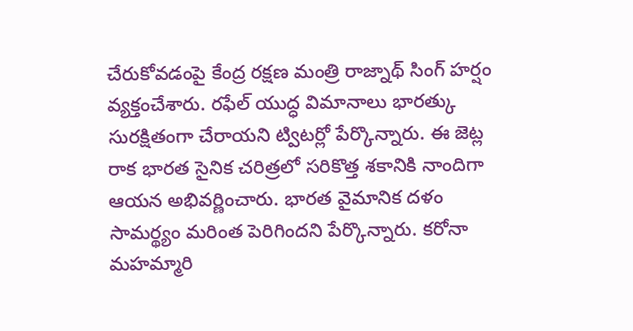చేరుకోవడంపై కేంద్ర రక్షణ మంత్రి రాజ్నాథ్ సింగ్ హర్షం వ్యక్తంచేశారు. రఫేల్ యుద్ధ విమానాలు భారత్కు సురక్షితంగా చేరాయని ట్విటర్లో పేర్కొన్నారు. ఈ జెట్ల రాక భారత సైనిక చరిత్రలో సరికొత్త శకానికి నాందిగా ఆయన అభివర్ణించారు. భారత వైమానిక దళం సామర్థ్యం మరింత పెరిగిందని పేర్కొన్నారు. కరోనా మహమ్మారి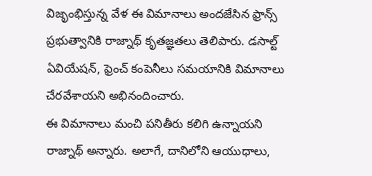విజృంభిస్తున్న వేళ ఈ విమానాలు అందజేసిన ఫ్రాన్స్ ప్రభుత్వానికి రాజ్నాథ్ కృతజ్ఞతలు తెలిపారు. డసాల్ట్ ఏవియేషన్, ఫ్రెంచ్ కంపెనీలు సమయానికి విమానాలు చేరవేశాయని అభినందించారు.
ఈ విమానాలు మంచి పనితీరు కలిగి ఉన్నాయని రాజ్నాథ్ అన్నారు. అలాగే, దానిలోని ఆయుధాలు,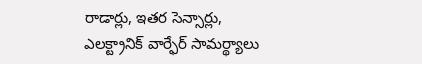రాడార్లు, ఇతర సెన్సార్లు, ఎలక్ట్రానిక్ వార్ఫేర్ సామర్థ్యాలు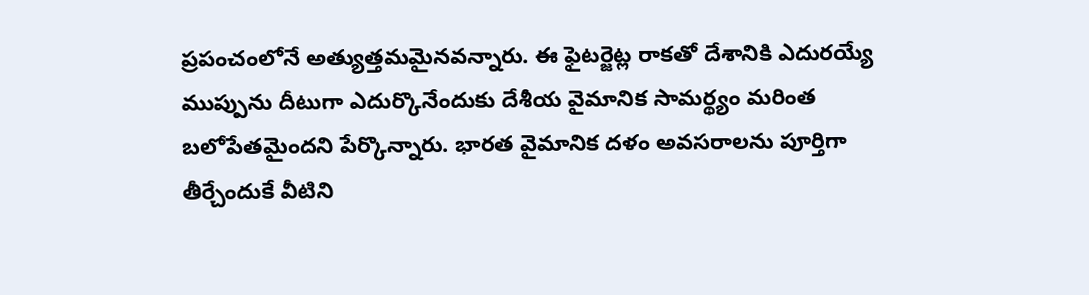ప్రపంచంలోనే అత్యుత్తమమైనవన్నారు. ఈ ఫైటర్జెట్ల రాకతో దేశానికి ఎదురయ్యే ముప్పును దీటుగా ఎదుర్కొనేందుకు దేశీయ వైమానిక సామర్థ్యం మరింత బలోపేతమైందని పేర్కొన్నారు. భారత వైమానిక దళం అవసరాలను పూర్తిగా తీర్చేందుకే వీటిని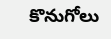కొనుగోలు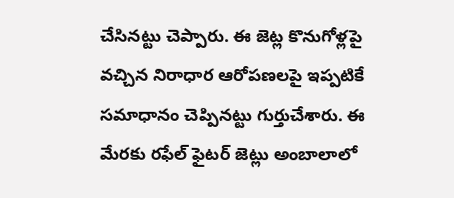చేసినట్టు చెప్పారు. ఈ జెట్ల కొనుగోళ్లపై వచ్చిన నిరాధార ఆరోపణలపై ఇప్పటికే సమాధానం చెప్పినట్టు గుర్తుచేశారు. ఈ మేరకు రఫేల్ ఫైటర్ జెట్లు అంబాలాలో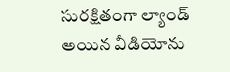సురక్షితంగా ల్యాండ్ అయిన వీడియోను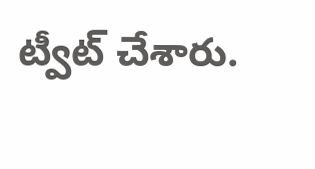ట్వీట్ చేశారు.